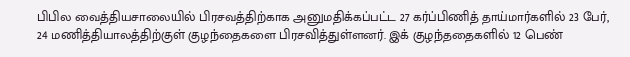பிபில வைத்தியசாலையில் பிரசவத்திற்காக அனுமதிக்கப்பட்ட 27 கர்ப்பிணித் தாய்மார்களில் 23 பேர், 24 மணித்தியாலத்திற்குள் குழந்தைகளை பிரசவித்துள்ளனர். இக் குழந்ததைகளில் 12 பெண்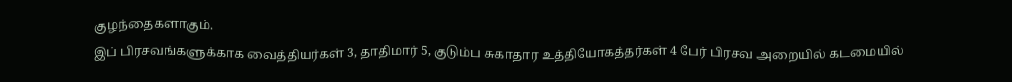குழந்தைகளாகும்.
இப் பிரசவங்களுக்காக வைத்தியர்கள் 3, தாதிமார் 5, குடும்ப சுகாதார உத்தியோகத்தர்கள் 4 பேர் பிரசவ அறையில் கடமையில்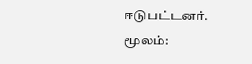ஈடுபட்டனர்.
மூலம்: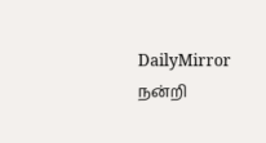DailyMirror
நன்றி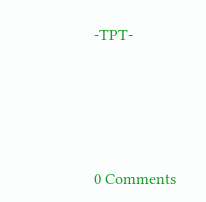-TPT-




0 Comments